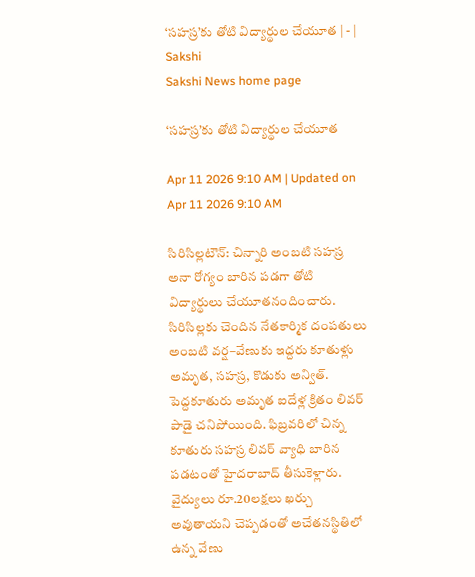‘సహస్ర’కు తోటి విద్యార్థుల చేయూత | - | Sakshi
Sakshi News home page

‘సహస్ర’కు తోటి విద్యార్థుల చేయూత

Apr 11 2026 9:10 AM | Updated on Apr 11 2026 9:10 AM

సిరిసిల్లటౌన్‌: చిన్నారి అంబటి సహస్ర అనా రోగ్యం బారిన పడగా తోటి విద్యార్థులు చేయూతనందించారు. సిరిసిల్లకు చెందిన నేతకార్మిక దంపతులు అంబటి వర్ష–వేణుకు ఇద్దరు కూతుళ్లు అమృత, సహస్ర, కొడుకు అన్విత్‌. పెద్దకూతురు అమృత ఐదేళ్ల క్రితం లివర్‌ పాడై చనిపోయింది. ఫిబ్రవరిలో చిన్న కూతురు సహస్ర లివర్‌ వ్యాధి బారిన పడటంతో హైదరాబాద్‌ తీసుకెళ్లారు. వైద్యులు రూ.20లక్షలు ఖర్చు అవుతాయని చెప్పడంతో అచేతనస్థితిలో ఉన్న వేణు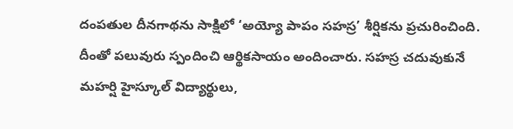దంపతుల దీనగాథను సాక్షిలో ‘అయ్యో పాపం సహస్ర’ శీర్షికను ప్రచురించింది. దీంతో పలువురు స్పందించి ఆర్థికసాయం అందించారు. సహస్ర చదువుకునే మహర్షి హైస్కూల్‌ విద్యార్థులు,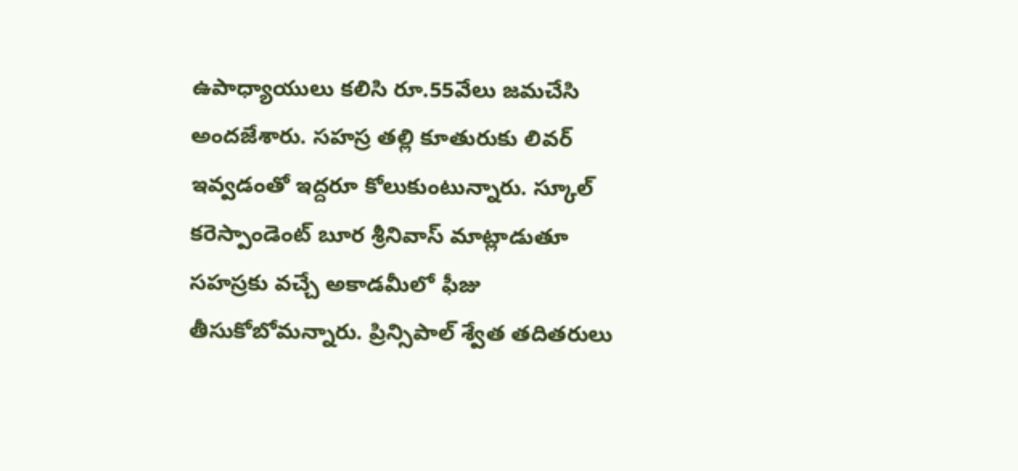ఉపాధ్యాయులు కలిసి రూ.55వేలు జమచేసి అందజేశారు. సహస్ర తల్లి కూతురుకు లివర్‌ ఇవ్వడంతో ఇద్దరూ కోలుకుంటున్నారు. స్కూల్‌ కరెస్పాండెంట్‌ బూర శ్రీనివాస్‌ మాట్లాడుతూ సహస్రకు వచ్చే అకాడమీలో ఫీజు తీసుకోబోమన్నారు. ప్రిన్సిపాల్‌ శ్వేత తదితరులు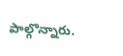పాల్గొన్నారు.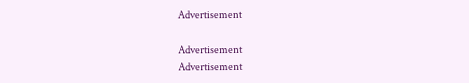Advertisement

Advertisement
Advertisement